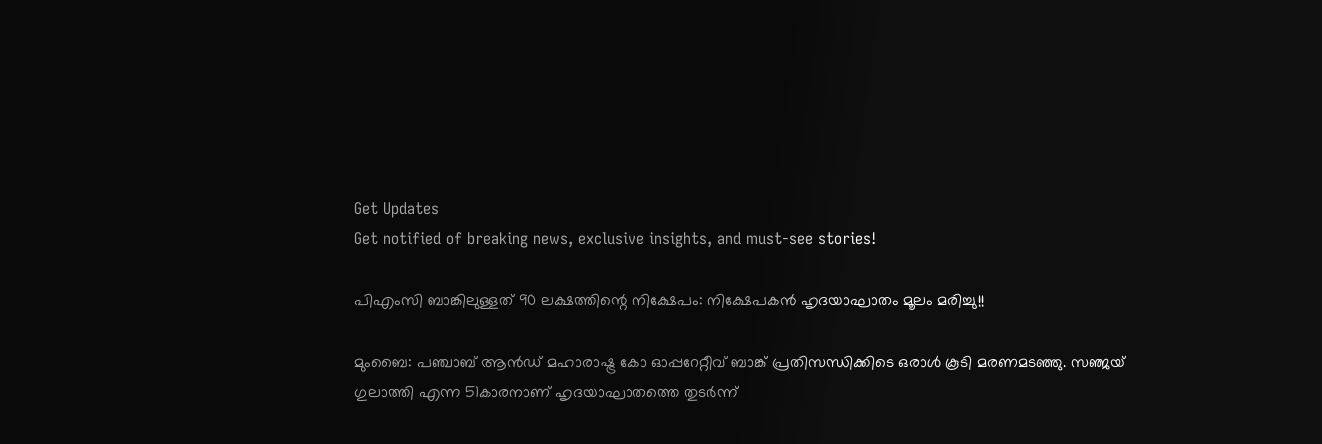Get Updates
Get notified of breaking news, exclusive insights, and must-see stories!

പിഎംസി ബാങ്കിലുള്ളത് 90 ലക്ഷത്തിന്റെ നിക്ഷേപം: നിക്ഷേപകന്‍ ഹൃദയാഘാതം മൂലം മരിച്ചു!!

മുംബൈ: പഞ്ചാബ് ആന്‍ഡ് മഹാരാഷ്ട്ര കോ ഓപ്പറേറ്റീവ് ബാങ്ക് പ്രതിസന്ധിക്കിടെ ഒരാള്‍ കൂടി മരണമടഞ്ഞു. സഞ്ജയ് ഗുലാത്തി എന്ന 51കാരനാണ് ഹൃദയാഘാതത്തെ തുടര്‍ന്ന്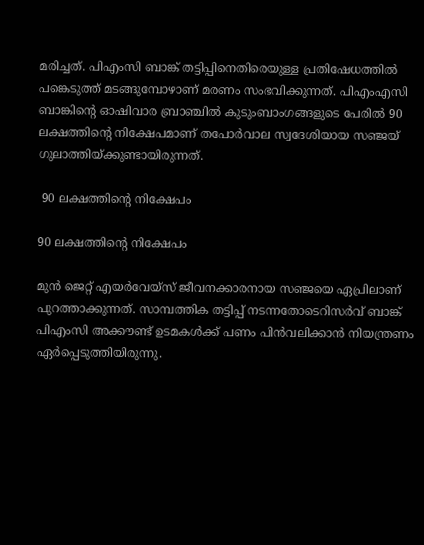മരിച്ചത്. പിഎംസി ബാങ്ക് തട്ടിപ്പിനെതിരെയുള്ള പ്രതിഷേധത്തില്‍ പങ്കെടുത്ത് മടങ്ങുമ്പോഴാണ് മരണം സംഭവിക്കുന്നത്. പിഎംഎസി ബാങ്കിന്റെ ഓഷിവാര ബ്രാഞ്ചില്‍ കുടുംബാംഗങ്ങളുടെ പേരില്‍ 90 ലക്ഷത്തിന്റെ നിക്ഷേപമാണ് തപോര്‍വാല സ്വദേശിയായ സഞ്ജയ് ഗുലാത്തിയ്ക്കുണ്ടായിരുന്നത്.

 90 ലക്ഷത്തിന്റെ നിക്ഷേപം

90 ലക്ഷത്തിന്റെ നിക്ഷേപം

മുന്‍ ജെറ്റ് എയര്‍വേയ്സ് ജീവനക്കാരനായ സഞ്ജയെ ഏപ്രിലാണ് പുറത്താക്കുന്നത്. സാമ്പത്തിക തട്ടിപ്പ് നടന്നതോടെറിസര്‍വ് ബാങ്ക് പിഎംസി അക്കൗണ്ട് ഉടമകള്‍ക്ക് പണം പിന്‍വലിക്കാന്‍ നിയന്ത്രണം ഏര്‍പ്പെടുത്തിയിരുന്നു.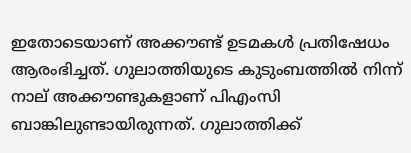ഇതോടെയാണ് അ‌ക്കൗണ്ട് ഉടമകള്‍ പ്രതിഷേധം ആരംഭിച്ചത്. ഗുലാത്തിയുടെ കുടുംബത്തില്‍ നിന്ന് നാല് അക്കൗണ്ടുകളാണ് പിഎംസി ബാങ്കിലുണ്ടായിരുന്നത്. ഗുലാത്തിക്ക്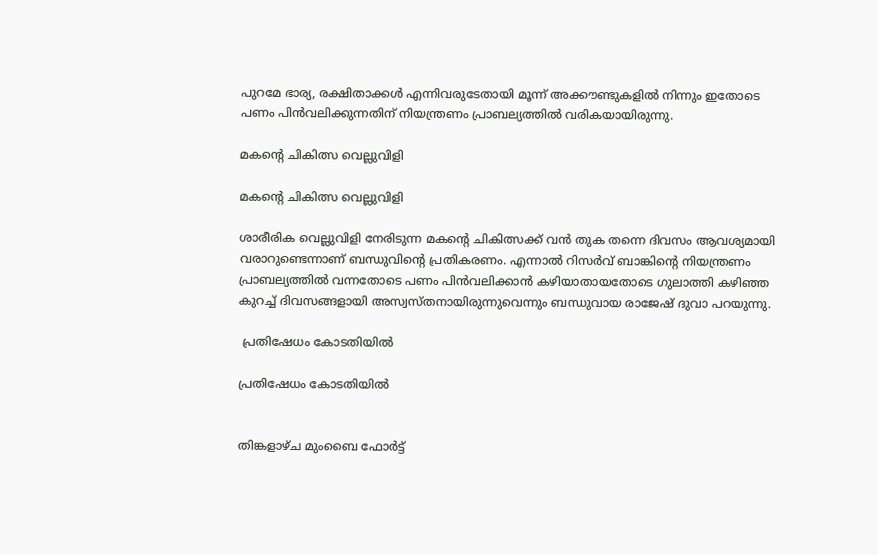പുറമേ ഭാര്യ, രക്ഷിതാക്കള്‍ എന്നിവരുടേതായി മൂന്ന് അക്കൗണ്ടുകളില്‍ നിന്നും ഇതോടെ പണം പിന്‍വലിക്കുന്നതിന് നിയന്ത്രണം പ്രാബല്യത്തില്‍ വരികയായിരുന്നു.

മകന്റെ ചികിത്സ വെല്ലുവിളി

മകന്റെ ചികിത്സ വെല്ലുവിളി

ശാരീരിക വെല്ലുവിളി നേരിടുന്ന മകന്റെ ചികിത്സക്ക് വന്‍ തുക തന്നെ ദിവസം ആവശ്യമായി വരാറുണ്ടെന്നാണ് ബന്ധുവിന്റെ പ്രതികരണം. എന്നാല്‍ റിസര്‍വ് ബാങ്കിന്റെ നിയന്ത്രണം പ്രാബല്യത്തില്‍ വന്നതോടെ പണം പിന്‍വലിക്കാന്‍ കഴിയാതായതോടെ ഗുലാത്തി കഴിഞ്ഞ കുറച്ച് ദിവസങ്ങളായി അസ്വസ്തനായിരുന്നുവെന്നും ബന്ധുവായ രാജേഷ് ദുവാ പറയുന്നു.

 പ്രതിഷേധം കോടതിയില്‍

പ്രതിഷേധം കോടതിയില്‍


തിങ്കളാഴ്ച മുംബൈ ഫോര്‍ട്ട്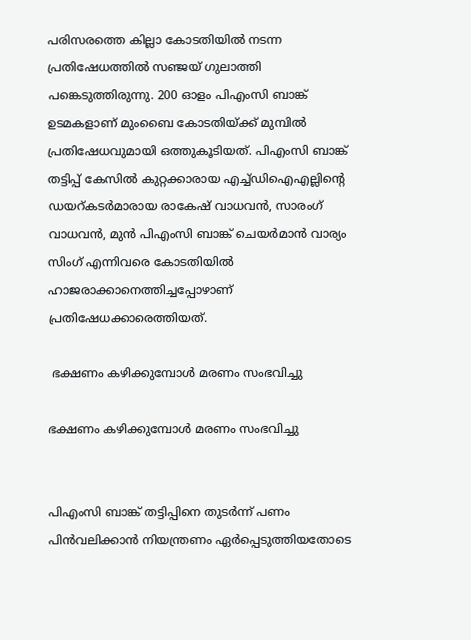പരിസരത്തെ കില്ലാ കോടതിയില്‍ നടന്ന പ്രതിഷേധത്തില്‍ സഞ്ജയ് ഗുലാത്തി പങ്കെടുത്തിരുന്നു. 200 ഓളം പിഎംസി ബാങ്ക് ഉടമകളാണ് മുംബൈ കോടതിയ്ക്ക് മുമ്പില്‍ പ്രതിഷേധവുമായി ഒത്തുകൂടിയത്. പിഎംസി ബാങ്ക് തട്ടിപ്പ് കേസില്‍ കുറ്റക്കാരായ എച്ച്ഡിഐഎല്ലിന്റെ ഡയറ്കടര്‍മാരായ രാകേഷ് വാധവന്‍, സാരംഗ് വാധവന്‍, മുന്‍ പിഎംസി ബാങ്ക് ചെയര്‍മാന്‍ വാര്യം സിംഗ് എന്നിവരെ കോടതിയില്‍ ഹാജരാക്കാനെത്തിച്ചപ്പോഴാണ് പ്രതിഷേധക്കാരെത്തിയത്.

 ഭക്ഷണം കഴിക്കുമ്പോള്‍ മരണം സംഭവിച്ചു

ഭക്ഷണം കഴിക്കുമ്പോള്‍ മരണം സംഭവിച്ചു


പിഎംസി ബാങ്ക് തട്ടിപ്പിനെ തുട‍ര്‍ന്ന് പണം പിന്‍വലിക്കാന്‍ നിയന്ത്രണം ഏര്‍പ്പെടുത്തിയതോടെ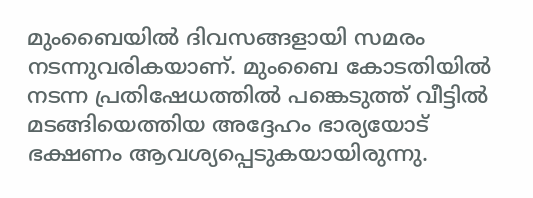മുംബൈയില്‍ ദിവസങ്ങളായി സമരം നടന്നുവരികയാണ്. മുംബൈ കോടതിയില്‍ നടന്ന പ്രതിഷേധത്തില്‍ പങ്കെടുത്ത് വീട്ടില്‍ മടങ്ങിയെത്തിയ അദ്ദേഹം ഭാര്യയോട് ഭക്ഷണം ആവശ്യപ്പെടുകയായിരുന്നു.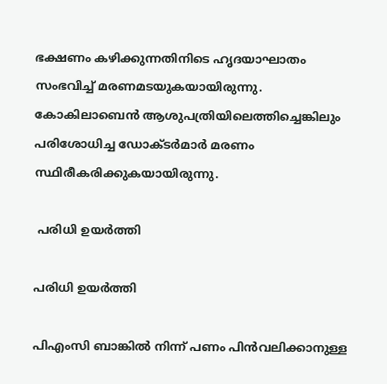ഭക്ഷണം കഴിക്കുന്നതിനിടെ ഹൃദയാഘാതം സംഭവിച്ച് മരണമടയുകയായിരുന്നു. കോകിലാബെന്‍ ആശുപത്രിയിലെത്തിച്ചെങ്കിലും പരിശോധിച്ച ഡോക്ടര്‍മാര്‍ മരണം സ്ഥിരീകരിക്കുകയായിരുന്നു.

 പരിധി ഉയര്‍ത്തി

പരിധി ഉയര്‍ത്തി

പിഎംസി ബാങ്കില്‍ നിന്ന് പണം പിന്‍വലിക്കാനുള്ള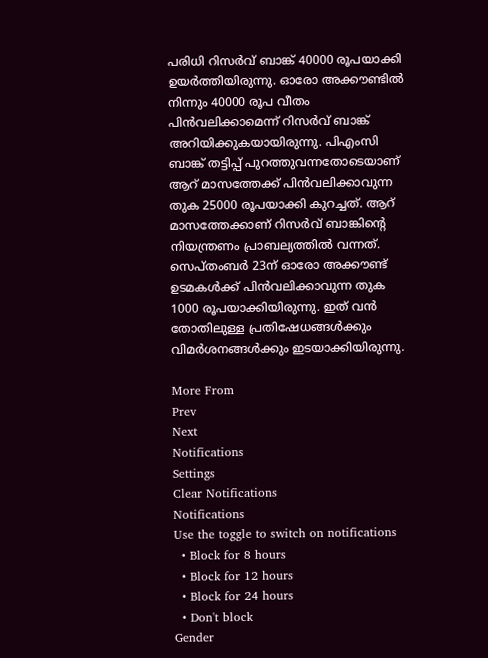പരിധി റിസര്‍വ് ബാങ്ക് 40000 രൂപയാക്കി ഉയര്‍ത്തിയിരുന്നു. ഓരോ അക്കൗണ്ടില്‍ നിന്നും 40000 രൂപ വീതം പിന്‍വലിക്കാമെന്ന് റിസര്‍വ് ബാങ്ക് അറിയിക്കുകയായിരുന്നു. പിഎംസി ബാങ്ക് തട്ടിപ്പ് പുറത്തുവന്നതോടെയാണ് ആറ് മാസത്തേക്ക് പിന്‍വലിക്കാവുന്ന തുക 25000 രൂപയാക്കി കുറച്ചത്. ആറ് മാസത്തേക്കാണ് റിസര്‍വ് ബാങ്കിന്റെ നിയന്ത്രണം പ്രാബല്യത്തില്‍ വന്നത്. സെപ്തംബര്‍ 23ന് ഓരോ അക്കൗണ്ട് ഉടമകള്‍ക്ക് പിന്‍വലിക്കാവുന്ന തുക 1000 രൂപയാക്കിയിരുന്നു. ഇത് വന്‍ തോതിലുള്ള പ്രതിഷേധങ്ങള്‍ക്കും വിമര്‍ശനങ്ങള്‍ക്കും ഇടയാക്കിയിരുന്നു.

More From
Prev
Next
Notifications
Settings
Clear Notifications
Notifications
Use the toggle to switch on notifications
  • Block for 8 hours
  • Block for 12 hours
  • Block for 24 hours
  • Don't block
Gender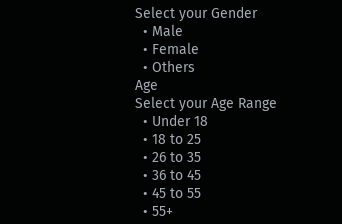Select your Gender
  • Male
  • Female
  • Others
Age
Select your Age Range
  • Under 18
  • 18 to 25
  • 26 to 35
  • 36 to 45
  • 45 to 55
  • 55+